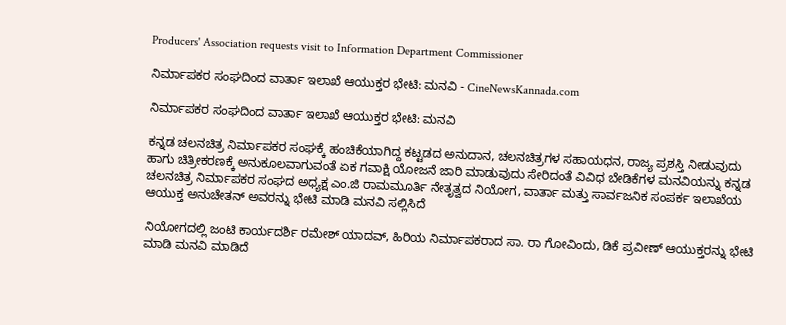Producers' Association requests visit to Information Department Commissioner

ನಿರ್ಮಾಪಕರ ಸಂಘದಿಂದ ವಾರ್ತಾ ಇಲಾಖೆ ಆಯುಕ್ತರ ಭೇಟಿ: ಮನವಿ - CineNewsKannada.com

ನಿರ್ಮಾಪಕರ ಸಂಘದಿಂದ ವಾರ್ತಾ ಇಲಾಖೆ ಆಯುಕ್ತರ ಭೇಟಿ: ಮನವಿ

ಕನ್ನಡ ಚಲನಚಿತ್ರ ನಿರ್ಮಾಪಕರ ಸಂಘಕ್ಕೆ ಹಂಚಿಕೆಯಾಗಿದ್ದ ಕಟ್ಟಡದ ಅನುದಾನ, ಚಲನಚಿತ್ರಗಳ ಸಹಾಯಧನ, ರಾಜ್ಯ ಪ್ರಶಸ್ತಿ ನೀಡುವುದು ಹಾಗು ಚಿತ್ರೀಕರಣಕ್ಕೆ ಅನುಕೂಲವಾಗುವಂತೆ ಏಕ ಗವಾಕ್ಷಿ ಯೋಜನೆ ಜಾರಿ ಮಾಡುವುದು ಸೇರಿದಂತೆ ವಿವಿಧ ಬೇಡಿಕೆಗಳ ಮನವಿಯನ್ನು ಕನ್ನಡ ಚಲನಚಿತ್ರ ನಿರ್ಮಾಪಕರ ಸಂಘದ ಅಧ್ಯಕ್ಷ ಎಂ.ಜಿ ರಾಮಮೂರ್ತಿ ನೇತೃತ್ವದ ನಿಯೋಗ, ವಾರ್ತಾ ಮತ್ತು ಸಾರ್ವಜನಿಕ ಸಂಪರ್ಕ ಇಲಾಖೆಯ ಆಯುಕ್ತ ಅನುಚೇತನ್ ಅವರನ್ನು ಭೇಟಿ ಮಾಡಿ ಮನವಿ ಸಲ್ಲಿಸಿದೆ

ನಿಯೋಗದಲ್ಲಿ ಜಂಟಿ ಕಾರ್ಯದರ್ಶಿ ರಮೇಶ್ ಯಾದವ್, ಹಿರಿಯ ನಿರ್ಮಾಪಕರಾದ ಸಾ. ರಾ ಗೋವಿಂದು, ಡಿಕೆ ಪ್ರವೀಣ್ ಆಯುಕ್ತರನ್ನು ಭೇಟಿ ಮಾಡಿ ಮನವಿ ಮಾಡಿದೆ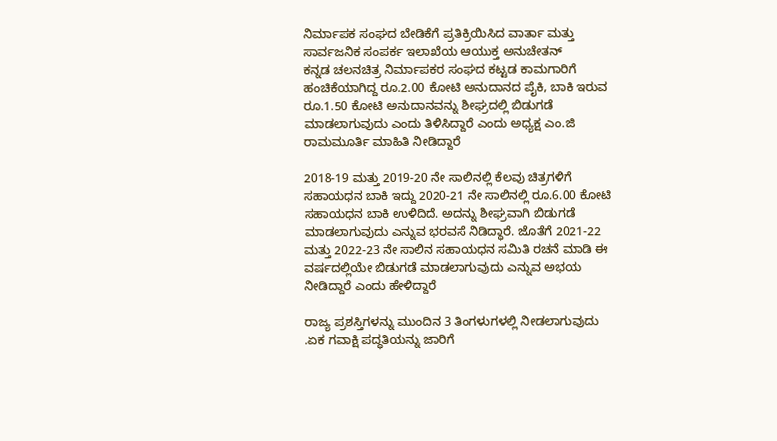ನಿರ್ಮಾಪಕ ಸಂಘದ ಬೇಡಿಕೆಗೆ ಪ್ರತಿಕ್ರಿಯಿಸಿದ ವಾರ್ತಾ ಮತ್ತು ಸಾರ್ವಜನಿಕ ಸಂಪರ್ಕ ಇಲಾಖೆಯ ಆಯುಕ್ತ ಅನುಚೇತನ್
ಕನ್ನಡ ಚಲನಚಿತ್ರ ನಿರ್ಮಾಪಕರ ಸಂಘದ ಕಟ್ಟಡ ಕಾಮಗಾರಿಗೆ ಹಂಚಿಕೆಯಾಗಿದ್ದ ರೂ.2.00 ಕೋಟಿ ಅನುದಾನದ ಪೈಕಿ, ಬಾಕಿ ಇರುವ ರೂ.1.50 ಕೋಟಿ ಅನುದಾನವನ್ನು ಶೀಘ್ರದಲ್ಲಿ ಬಿಡುಗಡೆ ಮಾಡಲಾಗುವುದು ಎಂದು ತಿಳಿಸಿದ್ದಾರೆ ಎಂದು ಅಧ್ಯಕ್ಷ ಎಂ.ಜಿ ರಾಮಮೂರ್ತಿ ಮಾಹಿತಿ ನೀಡಿದ್ದಾರೆ

2018-19 ಮತ್ತು 2019-20 ನೇ ಸಾಲಿನಲ್ಲಿ ಕೆಲವು ಚಿತ್ರಗಳಿಗೆ ಸಹಾಯಧನ ಬಾಕಿ ಇದ್ದು 2020-21 ನೇ ಸಾಲಿನಲ್ಲಿ ರೂ.6.00 ಕೋಟಿ ಸಹಾಯಧನ ಬಾಕಿ ಉಳಿದಿದೆ. ಅದನ್ನು ಶೀಘ್ರವಾಗಿ ಬಿಡುಗಡೆ ಮಾಡಲಾಗುವುದು ಎನ್ನುವ ಭರವಸೆ ನಿಡಿದ್ಧಾರೆ. ಜೊತೆಗೆ 2021-22 ಮತ್ತು 2022-23 ನೇ ಸಾಲಿನ ಸಹಾಯಧನ ಸಮಿತಿ ರಚನೆ ಮಾಡಿ ಈ ವರ್ಷದಲ್ಲಿಯೇ ಬಿಡುಗಡೆ ಮಾಡಲಾಗುವುದು ಎನ್ನುವ ಅಭಯ ನೀಡಿದ್ದಾರೆ ಎಂದು ಹೇಳಿದ್ದಾರೆ

ರಾಜ್ಯ ಪ್ರಶಸ್ತಿಗಳನ್ನು ಮುಂದಿನ 3 ತಿಂಗಳುಗಳಲ್ಲಿ ನೀಡಲಾಗುವುದು .ಏಕ ಗವಾಕ್ಷಿ ಪದ್ಧತಿಯನ್ನು ಜಾರಿಗೆ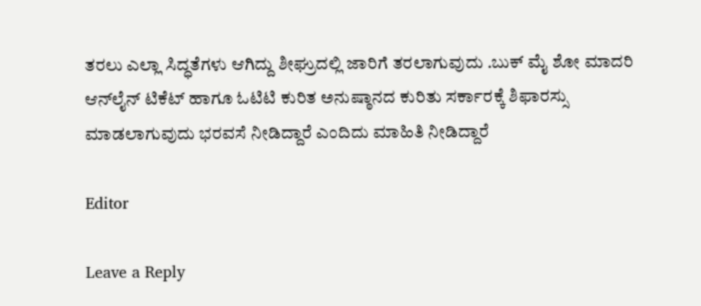ತರಲು ಎಲ್ಲಾ ಸಿದ್ಧತೆಗಳು ಆಗಿದ್ದು ಶೀಘ್ರುದಲ್ಲಿ ಜಾರಿಗೆ ತರಲಾಗುವುದು .ಬುಕ್ ಮೈ ಶೋ ಮಾದರಿ ಆನ್‍ಲೈನ್ ಟಿಕೆಟ್ ಹಾಗೂ ಓಟಿಟಿ ಕುರಿತ ಅನುಷ್ಠಾನದ ಕುರಿತು ಸರ್ಕಾರಕ್ಕೆ ಶಿಫಾರಸ್ಸು ಮಾಡಲಾಗುವುದು ಭರವಸೆ ನೀಡಿದ್ದಾರೆ ಎಂದಿದು ಮಾಹಿತಿ ನೀಡಿದ್ದಾರೆ

Editor

Leave a Reply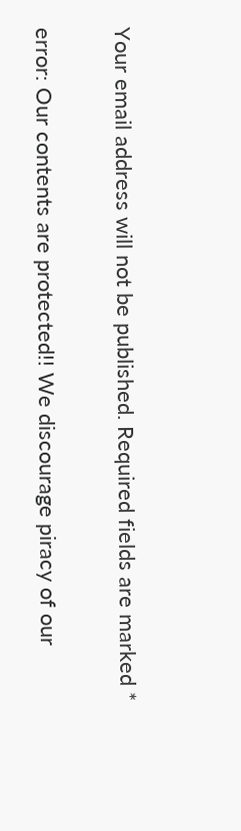Your email address will not be published. Required fields are marked *

error: Our contents are protected!! We discourage piracy of our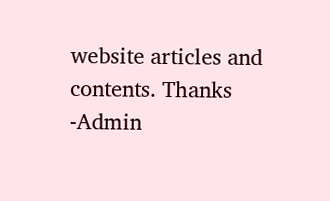website articles and contents. Thanks -Admin